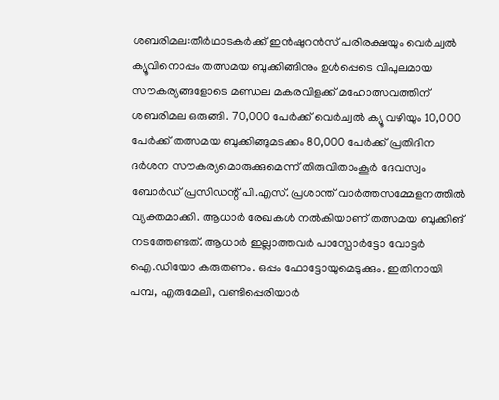ശബരിമല:തീർഥാടകർക്ക് ഇൻഷുറൻസ് പരിരക്ഷയും വെർച്വൽ ക്യൂവിനൊപ്പം തത്സമയ ബുക്കിങ്ങിനും ഉൾപ്പെടെ വിപുലമായ സൗകര്യങ്ങളോടെ മണ്ഡല മകരവിളക്ക് മഹോത്സവത്തിന് ശബരിമല ഒരുങ്ങി. 70,000 പേർക്ക് വെർച്വൽ ക്യൂ വഴിയും 10,000 പേർക്ക് തത്സമയ ബുക്കിങ്ങുമടക്കം 80,000 പേർക്ക് പ്രതിദിന ദർശന സൗകര്യമൊരുക്കുമെന്ന് തിരുവിതാംകൂർ ദേവസ്വം ബോർഡ് പ്രസിഡന്റ് പി.എസ്. പ്രശാന്ത് വാർത്തസമ്മേളനത്തിൽ വ്യക്തമാക്കി. ആധാർ രേഖകൾ നൽകിയാണ് തത്സമയ ബുക്കിങ് നടത്തേണ്ടത്. ആധാർ ഇല്ലാത്തവർ പാസ്പോർട്ടോ വോട്ടർ ഐ.ഡിയോ കരുതണം. ഒപ്പം ഫോട്ടോയുമെടുക്കും. ഇതിനായി പമ്പ, എരുമേലി, വണ്ടിപ്പെരിയാർ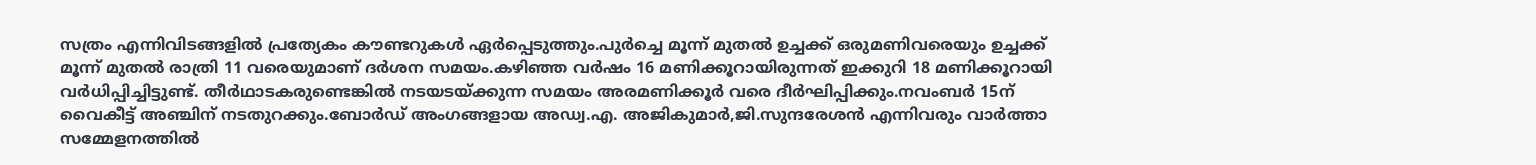സത്രം എന്നിവിടങ്ങളിൽ പ്രത്യേകം കൗണ്ടറുകൾ ഏർപ്പെടുത്തും.പുർച്ചെ മൂന്ന് മുതൽ ഉച്ചക്ക് ഒരുമണിവരെയും ഉച്ചക്ക് മൂന്ന് മുതൽ രാത്രി 11 വരെയുമാണ് ദർശന സമയം.കഴിഞ്ഞ വർഷം 16 മണിക്കൂറായിരുന്നത് ഇക്കുറി 18 മണിക്കൂറായി വർധിപ്പിച്ചിട്ടുണ്ട്. തീർഥാടകരുണ്ടെങ്കിൽ നടയടയ്ക്കുന്ന സമയം അരമണിക്കൂർ വരെ ദീർഘിപ്പിക്കും.നവംബർ 15ന് വൈകീട്ട് അഞ്ചിന് നടതുറക്കും.ബോർഡ് അംഗങ്ങളായ അഡ്വ.എ. അജികുമാർ,ജി.സുന്ദരേശൻ എന്നിവരും വാർത്താ സമ്മേളനത്തിൽ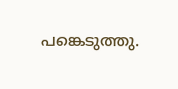പങ്കെടുത്തു.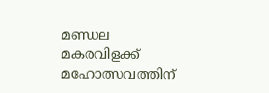മണ്ഡല മകരവിളക്ക് മഹോത്സവത്തിന്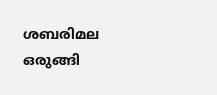ശബരിമല ഒരുങ്ങി